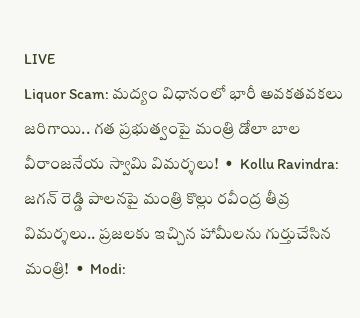LIVE
Liquor Scam: మద్యం విధానంలో భారీ అవకతవకలు జరిగాయి.. గత ప్రభుత్వంపై మంత్రి డోలా బాల వీరాంజనేయ స్వామి విమర్శలు!  •  Kollu Ravindra: జగన్ రెడ్డి పాలనపై మంత్రి కొల్లు రవీంద్ర తీవ్ర విమర్శలు.. ప్రజలకు ఇచ్చిన హామీలను గుర్తుచేసిన మంత్రి!  •  Modi: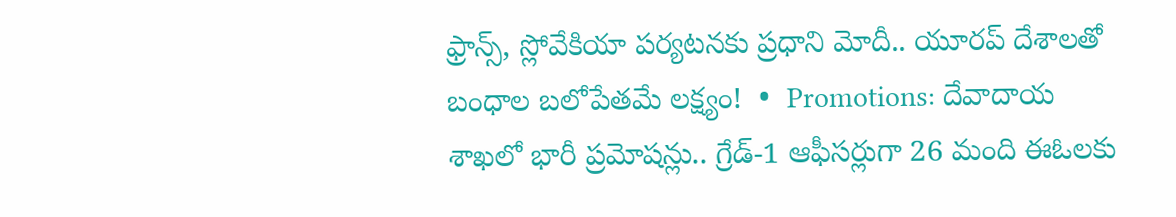ఫ్రాన్స్, స్లోవేకియా పర్యటనకు ప్రధాని మోదీ.. యూరప్ దేశాలతో బంధాల బలోపేతమే లక్ష్యం!  •  Promotions: దేవాదాయ శాఖలో భారీ ప్రమోషన్లు.. గ్రేడ్-1 ఆఫీసర్లుగా 26 మంది ఈఓలకు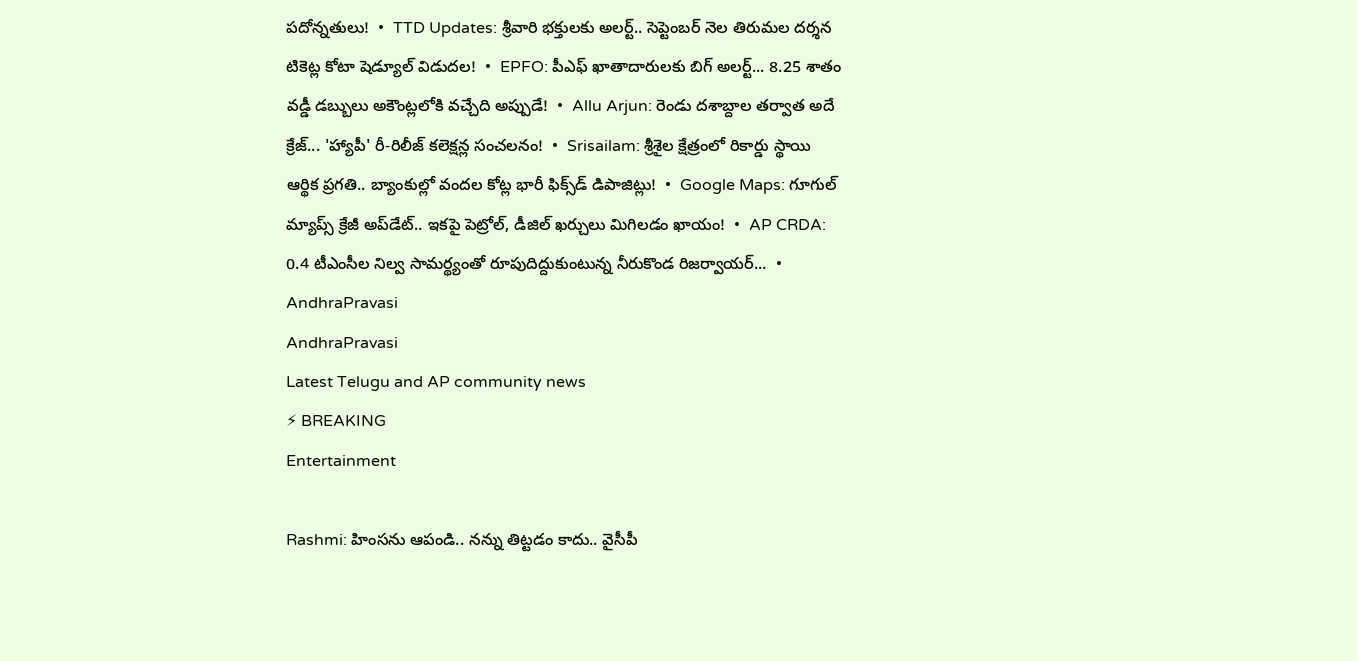పదోన్నతులు!  •  TTD Updates: శ్రీవారి భక్తులకు అలర్ట్.. సెప్టెంబర్ నెల తిరుమల దర్శన టికెట్ల కోటా షెడ్యూల్ విడుదల!  •  EPFO: పీఎఫ్ ఖాతాదారులకు బిగ్ అలర్ట్... 8.25 శాతం వడ్డీ డబ్బులు అకౌంట్లలోకి వచ్చేది అప్పుడే!  •  Allu Arjun: రెండు దశాబ్దాల తర్వాత అదే క్రేజ్... 'హ్యాపీ' రీ-రిలీజ్ కలెక్షన్ల సంచలనం!  •  Srisailam: శ్రీశైల క్షేత్రంలో రికార్డు స్థాయి ఆర్థిక ప్రగతి.. బ్యాంకుల్లో వందల కోట్ల భారీ ఫిక్స్‌డ్ డిపాజిట్లు!  •  Google Maps: గూగుల్ మ్యాప్స్ క్రేజీ అప్‌డేట్.. ఇకపై పెట్రోల్, డీజిల్ ఖర్చులు మిగిలడం ఖాయం!  •  AP CRDA: 0.4 టీఎంసీల నిల్వ సామర్థ్యంతో రూపుదిద్దుకుంటున్న నీరుకొండ రిజర్వాయర్...  •
AndhraPravasi
AndhraPravasi
Latest Telugu and AP community news
⚡ BREAKING
Entertainment

Rashmi: హింసను ఆపండి.. నన్ను తిట్టడం కాదు.. వైసీపీ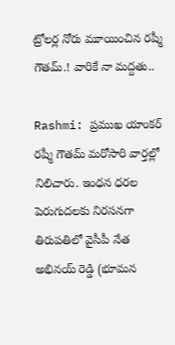ట్రోలర్ల నోరు మూయించిన రష్మీ గౌతమ్.! వారికే నా మద్దతు..

Rashmi: ప్రముఖ యాంకర్ రష్మీ గౌతమ్ మరోసారి వార్తల్లో నిలిచారు. ఇంధన ధరల పెరుగుదలకు నిరసనగా తిరుపతిలో వైసీపీ నేత అభినయ్ రెడ్డి (భూమన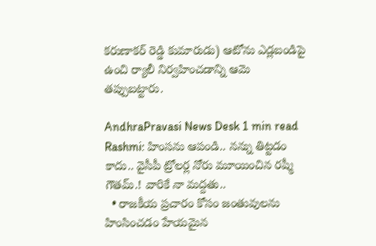కరుణాకర్ రెడ్డి కుమారుడు) ఆటోను ఎడ్లబండిపై ఉంచి ర్యాలీ నిర్వహించడాన్ని ఆమె తప్పుబట్టారు.

AndhraPravasi News Desk 1 min read
Rashmi: హింసను ఆపండి.. నన్ను తిట్టడం కాదు.. వైసీపీ ట్రోలర్ల నోరు మూయించిన రష్మీ గౌతమ్.! వారికే నా మద్దతు..
  • రాజకీయ ప్రచారం కోసం జంతువులను హింసించడం హేయమైన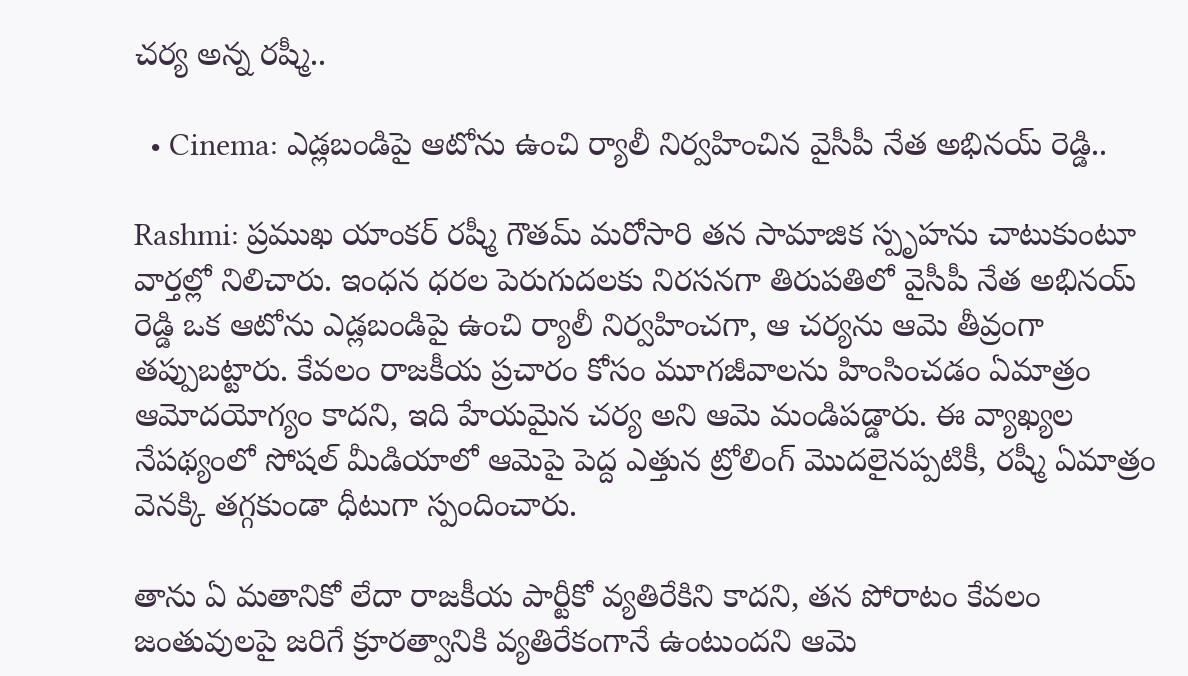చర్య అన్న రష్మీ..

  • Cinema: ఎడ్లబండిపై ఆటోను ఉంచి ర్యాలీ నిర్వహించిన వైసీపీ నేత అభినయ్ రెడ్డి..

Rashmi: ప్రముఖ యాంకర్ రష్మీ గౌతమ్ మరోసారి తన సామాజిక స్పృహను చాటుకుంటూ వార్తల్లో నిలిచారు. ఇంధన ధరల పెరుగుదలకు నిరసనగా తిరుపతిలో వైసీపీ నేత అభినయ్ రెడ్డి ఒక ఆటోను ఎడ్లబండిపై ఉంచి ర్యాలీ నిర్వహించగా, ఆ చర్యను ఆమె తీవ్రంగా తప్పుబట్టారు. కేవలం రాజకీయ ప్రచారం కోసం మూగజీవాలను హింసించడం ఏమాత్రం ఆమోదయోగ్యం కాదని, ఇది హేయమైన చర్య అని ఆమె మండిపడ్డారు. ఈ వ్యాఖ్యల నేపథ్యంలో సోషల్ మీడియాలో ఆమెపై పెద్ద ఎత్తున ట్రోలింగ్ మొదలైనప్పటికీ, రష్మీ ఏమాత్రం వెనక్కి తగ్గకుండా ధీటుగా స్పందించారు.

తాను ఏ మతానికో లేదా రాజకీయ పార్టీకో వ్యతిరేకిని కాదని, తన పోరాటం కేవలం జంతువులపై జరిగే క్రూరత్వానికి వ్యతిరేకంగానే ఉంటుందని ఆమె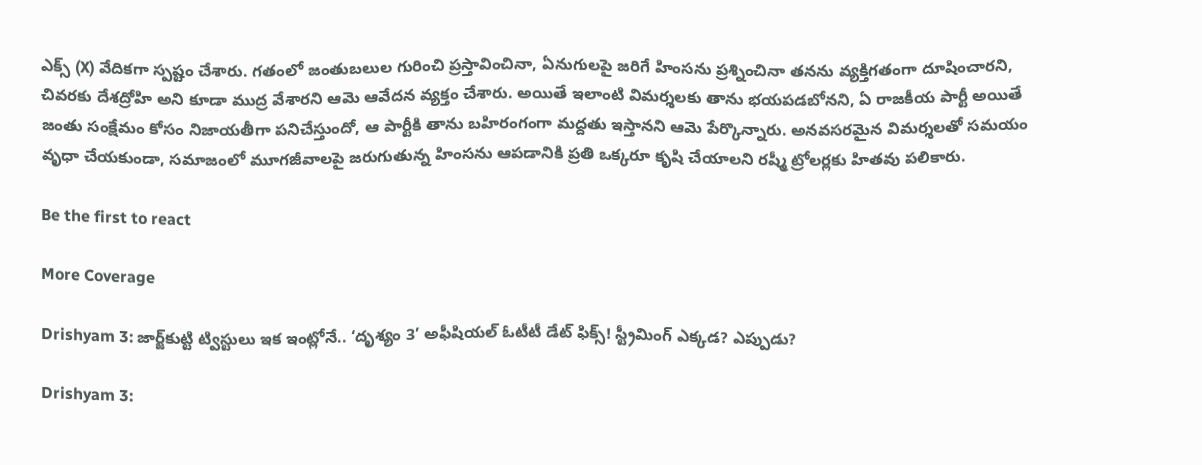ఎక్స్‌ (X) వేదికగా స్పష్టం చేశారు. గతంలో జంతుబలుల గురించి ప్రస్తావించినా, ఏనుగులపై జరిగే హింసను ప్రశ్నించినా తనను వ్యక్తిగతంగా దూషించారని, చివరకు దేశద్రోహి అని కూడా ముద్ర వేశారని ఆమె ఆవేదన వ్యక్తం చేశారు. అయితే ఇలాంటి విమర్శలకు తాను భయపడబోనని, ఏ రాజకీయ పార్టీ అయితే జంతు సంక్షేమం కోసం నిజాయతీగా పనిచేస్తుందో, ఆ పార్టీకి తాను బహిరంగంగా మద్దతు ఇస్తానని ఆమె పేర్కొన్నారు. అనవసరమైన విమర్శలతో సమయం వృధా చేయకుండా, సమాజంలో మూగజీవాలపై జరుగుతున్న హింసను ఆపడానికి ప్రతి ఒక్కరూ కృషి చేయాలని రష్మీ ట్రోలర్లకు హితవు పలికారు.

Be the first to react

More Coverage

Drishyam 3: జార్జ్‌కుట్టి ట్విస్టులు ఇక ఇంట్లోనే.. ‘దృశ్యం 3’ అఫీషియల్ ఓటీటీ డేట్ ఫిక్స్! స్ట్రీమింగ్ ఎక్కడ? ఎప్పుడు?

Drishyam 3: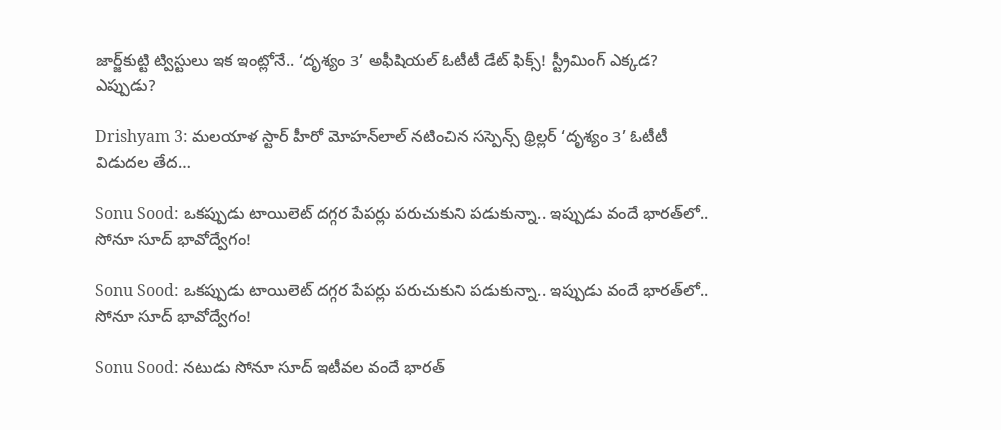జార్జ్‌కుట్టి ట్విస్టులు ఇక ఇంట్లోనే.. ‘దృశ్యం 3’ అఫీషియల్ ఓటీటీ డేట్ ఫిక్స్! స్ట్రీమింగ్ ఎక్కడ? ఎప్పుడు?

Drishyam 3: మలయాళ స్టార్‌ హీరో మోహన్‌లాల్‌ నటించిన సస్పెన్స్‌ థ్రిల్లర్‌ ‘దృశ్యం 3’ ఓటీటీ విడుదల తేద…

Sonu Sood: ఒకప్పుడు టాయిలెట్ దగ్గర పేపర్లు పరుచుకుని పడుకున్నా.. ఇప్పుడు వందే భారత్‌లో.. సోనూ సూద్ భావోద్వేగం!

Sonu Sood: ఒకప్పుడు టాయిలెట్ దగ్గర పేపర్లు పరుచుకుని పడుకున్నా.. ఇప్పుడు వందే భారత్‌లో.. సోనూ సూద్ భావోద్వేగం!

Sonu Sood: నటుడు సోనూ సూద్ ఇటీవల వందే భారత్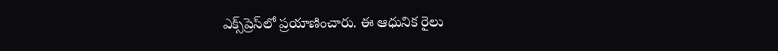ఎక్స్‌ప్రెస్‌లో ప్రయాణించారు. ఈ ఆధునిక రైలు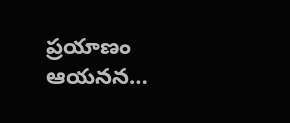ప్రయాణం ఆయనన…